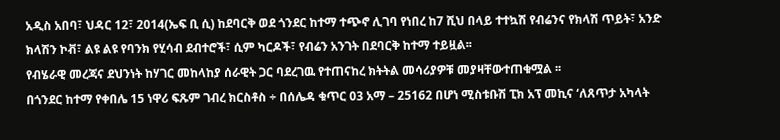አዲስ አበባ፣ ህዳር 12፣ 2014(ኤፍ ቢ ሲ) ከደባርቅ ወደ ጎንደር ከተማ ተጭኖ ሊገባ የነበረ ከ7 ሺህ በላይ ተተኳሽ የብሬንና የክላሽ ጥይት፣ አንድ ክላሽን ኮቭ፣ ልዩ ልዩ የባንክ የሂሳብ ደብተሮች፣ ሲም ካርዶች፣ የብሬን አንገት በደባርቅ ከተማ ተይዟል፡፡
የብሄራዊ መረጃና ደህንነት ከሃገር መከላከያ ሰራዊት ጋር ባደረገዉ የተጠናከረ ክትትል መሳሪያዎቹ መያዛቸውተጠቁሟል ፡፡
በጎንደር ከተማ የቀበሌ 15 ነዋሪ ፍጹም ገብረ ክርስቶስ ÷ በሰሌዳ ቁጥር 03 አማ – 25162 በሆነ ሚስቱቡሽ ፒክ አፕ መኪና ‘ለጸጥታ አካላት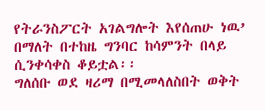የትራንስፖርት አገልግሎት እየሰጠሁ ነዉ’ በማለት በተከዜ ግንባር ከሳምንት በላይ ሲንቀሳቀስ ቆይቷል፡፡
ግለሰቡ ወደ ዛሪማ በሚመላለስበት ወቅት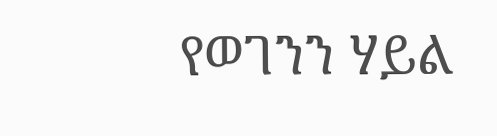የወገንን ሃይል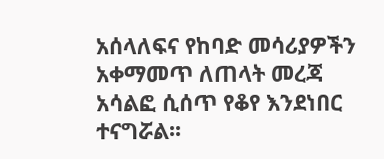አሰላለፍና የከባድ መሳሪያዎችን አቀማመጥ ለጠላት መረጃ አሳልፎ ሲሰጥ የቆየ እንደነበር ተናግሯል፡፡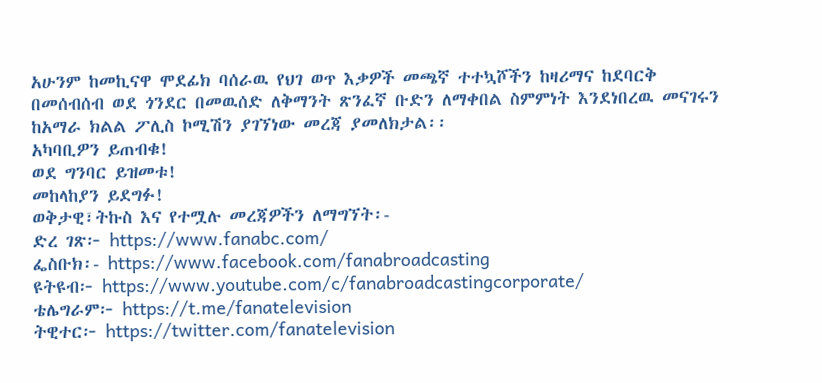አሁንም ከመኪናዋ ሞደፊክ ባሰራዉ የህገ ወጥ እቃዎች መጫኛ ተተኳሾችን ከዛሪማና ከደባርቅ በመሰብሰብ ወደ ጎንደር በመዉሰድ ለቅማንት ጽንፈኛ ቡድን ለማቀበል ስምምነት እንደነበረዉ መናገሩን ከአማራ ክልል ፖሊስ ኮሚሽን ያገኘነው መረጃ ያመለክታል፡፡
አካባቢዎን ይጠብቁ!
ወደ ግንባር ይዝመቱ!
መከላከያን ይደግፉ!
ወቅታዊ፣ትኩስ እና የተሟሉ መረጃዎችን ለማግኘት፡-
ድረ ገጽ፦ https://www.fanabc.com/
ፌስቡክ፡- https://www.facebook.com/fanabroadcasting
ዩትዩብ፦ https://www.youtube.com/c/fanabroadcastingcorporate/
ቴሌግራም፦ https://t.me/fanatelevision
ትዊተር፦ https://twitter.com/fanatelevision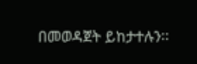በመወዳጀት ይከታተሉን፡፡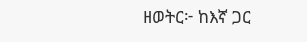ዘወትር፦ ከእኛ ጋር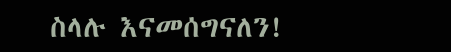ስላሉ እናመሰግናለን!